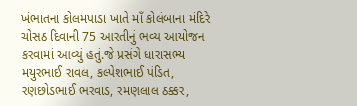ખંભાતના કોલમપાડા ખાતે માઁ કોલંબાના મંદિરે ચોસઠ દિવાની 75 આરતીનું ભવ્ય આયોજન કરવામાં આવ્યું હતું.જે પ્રસંગે ધારાસભ્ય મયુરભાઈ રાવલ, કલ્પેશભાઈ પંડિત, રણછોડભાઈ ભરવાડ, રમણલાલ ઠક્કર,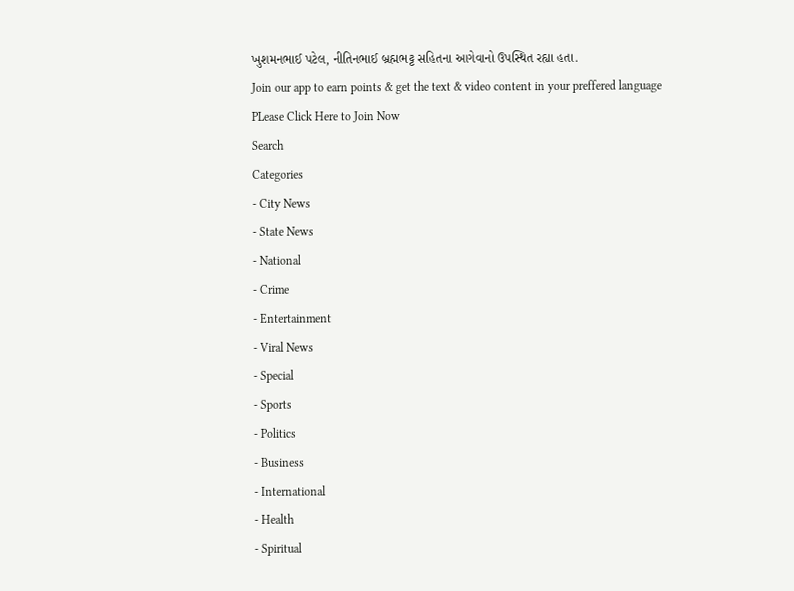ખુશમનભાઈ પટેલ, નીતિનભાઈ બ્રહ્મભટ્ટ સહિતના આગેવાનો ઉપસ્થિત રહ્યા હતા.
Join our app to earn points & get the text & video content in your preffered language
PLease Click Here to Join Now
Search
Categories
- City News
- State News
- National
- Crime
- Entertainment
- Viral News
- Special
- Sports
- Politics
- Business
- International
- Health
- Spiritual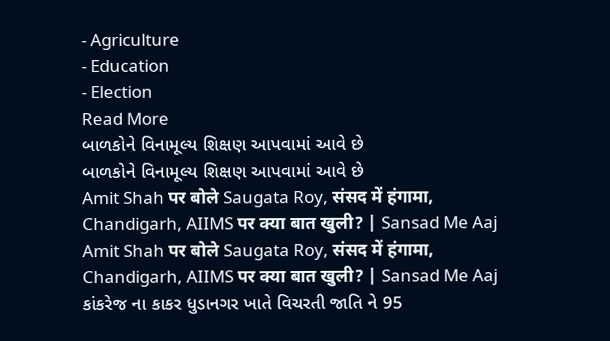- Agriculture
- Education
- Election
Read More
બાળકોને વિનામૂલ્ય શિક્ષણ આપવામાં આવે છે
બાળકોને વિનામૂલ્ય શિક્ષણ આપવામાં આવે છે
Amit Shah पर बोले Saugata Roy, संसद में हंगामा, Chandigarh, AIIMS पर क्या बात खुली? | Sansad Me Aaj
Amit Shah पर बोले Saugata Roy, संसद में हंगामा, Chandigarh, AIIMS पर क्या बात खुली? | Sansad Me Aaj
કાંકરેજ ના કાકર ધુડાનગર ખાતે વિચરતી જાતિ ને 95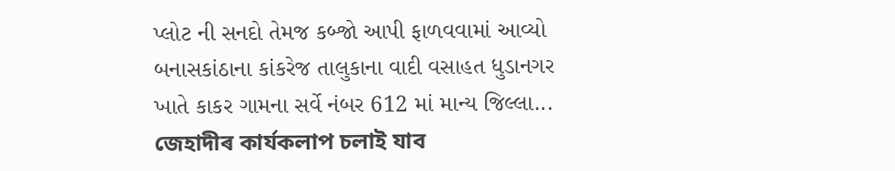પ્લોટ ની સનદો તેમજ કબ્જો આપી ફાળવવામાં આવ્યો
બનાસકાંઠાના કાંકરેજ તાલુકાના વાદી વસાહત ધુડાનગર ખાતે કાકર ગામના સર્વે નંબર 612 માં માન્ય જિલ્લા...
জেহাদীৰ কাৰ্যকলাপ চলাই যাব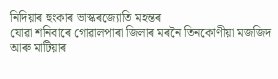নিদিয়াৰ হুংকাৰ ভাস্কৰজ্যোতি মহন্তৰ
যোৱা শনিবাৰে গোৱালপাৰা জিলাৰ মৰনৈ তিনকোণীয়া মজজিদ আৰু মাটিয়াৰ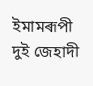ইমামৰূপী দুই জেহাদী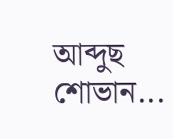আব্দুছ শোভান...